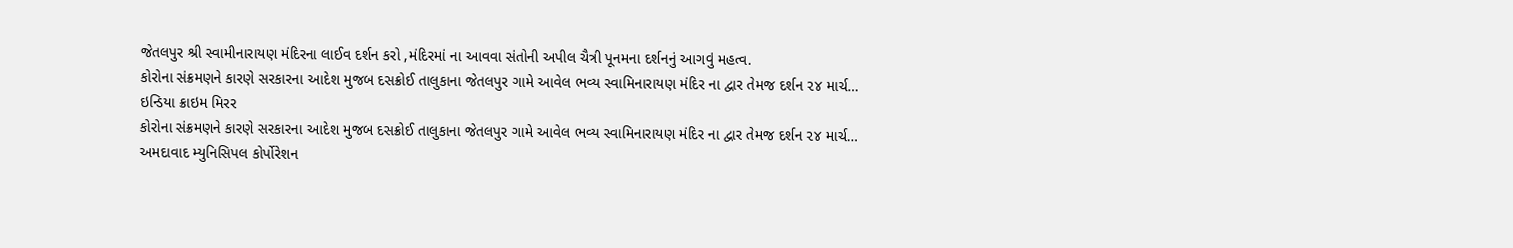જેતલપુર શ્રી સ્વામીનારાયણ મંદિરના લાઈવ દર્શન કરો ,મંદિરમાં ના આવવા સંતોની અપીલ ચૈત્રી પૂનમના દર્શનનું આગવું મહત્વ.
કોરોના સંક્રમણને કારણે સરકારના આદેશ મુજબ દસક્રોઈ તાલુકાના જેતલપુર ગામે આવેલ ભવ્ય સ્વામિનારાયણ મંદિર ના દ્વાર તેમજ દર્શન ૨૪ માર્ચ…
ઇન્ડિયા ક્રાઇમ મિરર
કોરોના સંક્રમણને કારણે સરકારના આદેશ મુજબ દસક્રોઈ તાલુકાના જેતલપુર ગામે આવેલ ભવ્ય સ્વામિનારાયણ મંદિર ના દ્વાર તેમજ દર્શન ૨૪ માર્ચ…
અમદાવાદ મ્યુનિસિપલ કોર્પોરેશન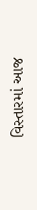વિસ્તારમાં આજ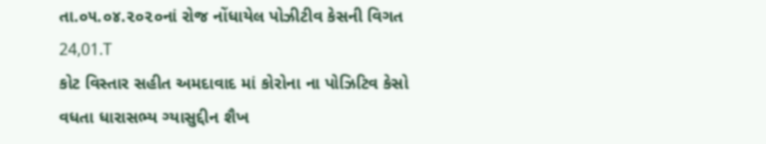તા.૦૫.૦૪.૨૦૨૦નાં રોજ નોંધાયેલ પોઝીટીવ કેસની વિગત 24,01.T
કોટ વિસ્તાર સહીત અમદાવાદ માં કોરોના ના પોઝિટિવ કેસો વધતા ધારાસભ્ય ગ્યાસુદ્દીન શૈખ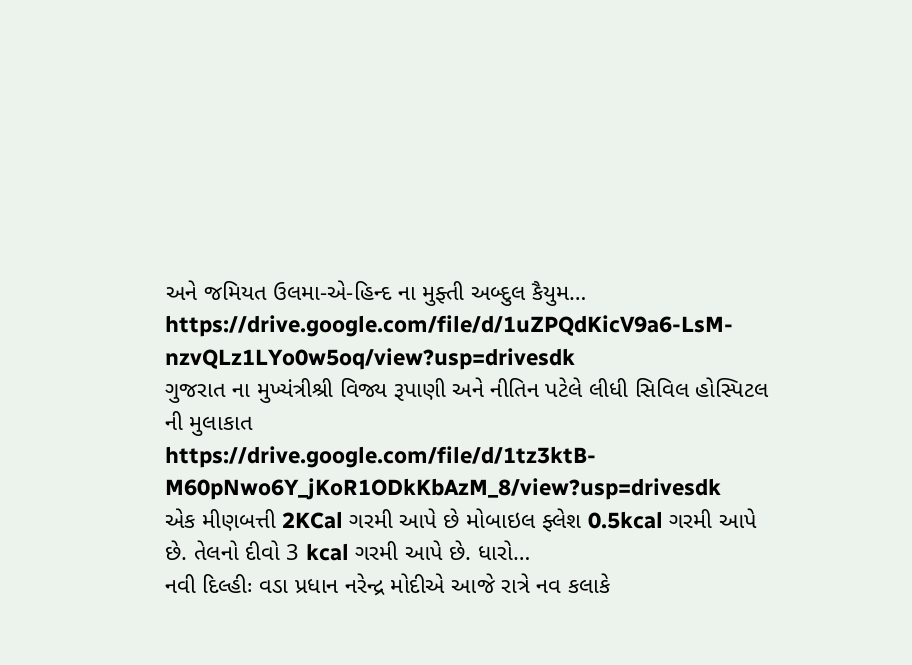અને જમિયત ઉલમા-એ-હિન્દ ના મુફ્તી અબ્દુલ કૈયુમ…
https://drive.google.com/file/d/1uZPQdKicV9a6-LsM-nzvQLz1LYo0w5oq/view?usp=drivesdk
ગુજરાત ના મુખ્યંત્રીશ્રી વિજ્ય રૂપાણી અને નીતિન પટેલે લીધી સિવિલ હોસ્પિટલ ની મુલાકાત
https://drive.google.com/file/d/1tz3ktB-M60pNwo6Y_jKoR1ODkKbAzM_8/view?usp=drivesdk
એક મીણબત્તી 2KCal ગરમી આપે છે મોબાઇલ ફ્લેશ 0.5kcal ગરમી આપે છે. તેલનો દીવો 3 kcal ગરમી આપે છે. ધારો…
નવી દિલ્હીઃ વડા પ્રધાન નરેન્દ્ર મોદીએ આજે રાત્રે નવ કલાકે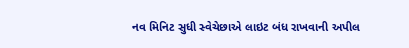નવ મિનિટ સુધી સ્વેચેછાએ લાઇટ બંધ રાખવાની અપીલ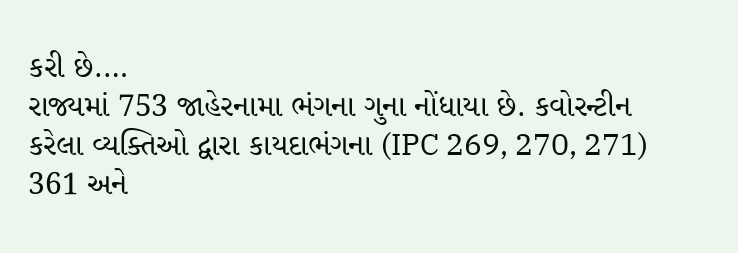કરી છે.…
રાજ્યમાં 753 જાહેરનામા ભંગના ગુના નોંધાયા છે. કવોરન્ટીન કરેલા વ્યક્તિઓ દ્વારા કાયદાભંગના (IPC 269, 270, 271) 361 અને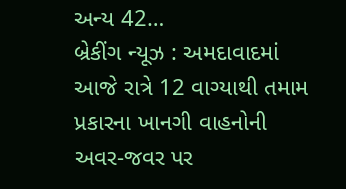અન્ય 42…
બ્રેકીંગ ન્યૂઝ : અમદાવાદમાં આજે રાત્રે 12 વાગ્યાથી તમામ પ્રકારના ખાનગી વાહનોની અવર-જવર પર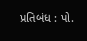પ્રતિબંધ : પો.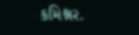કમિશ્નર.